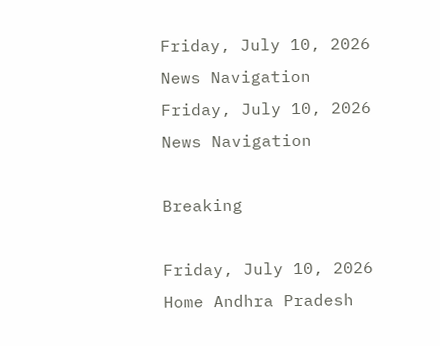Friday, July 10, 2026
News Navigation
Friday, July 10, 2026
News Navigation

Breaking

Friday, July 10, 2026
Home Andhra Pradesh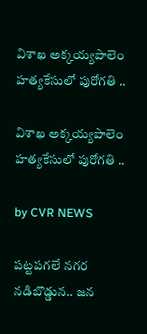విశాఖ అక్కయ్యపాలెం హత్యకేసులో పురోగతి ..

విశాఖ అక్కయ్యపాలెం హత్యకేసులో పురోగతి ..

by CVR NEWS

పట్టపగలే నగర నడిబొడ్డున.. జన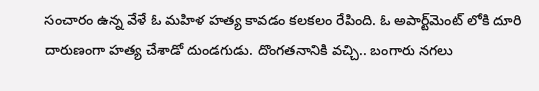సంచారం ఉన్న వేళే ఓ మహిళ హత్య కావడం కలకలం రేపింది. ఓ అపార్ట్‌మెంట్ లోకి దూరి దారుణంగా హత్య చేశాడో దుండగుడు. దొంగతనానికి వచ్చి.. బంగారు నగలు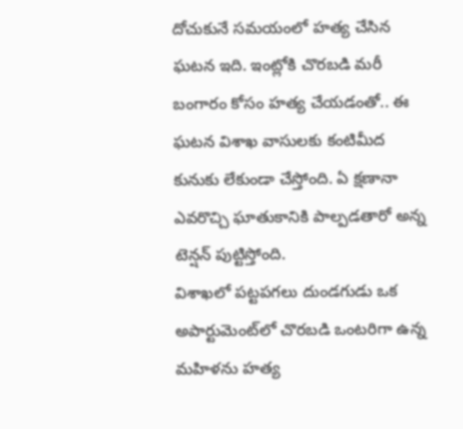దోచుకునే సమయంలో హత్య చేసిన ఘటన ఇది. ఇంట్లోకి చొరబడి మరీ బంగారం కోసం హత్య చేయడంతో.. ఈ ఘటన విశాఖ వాసులకు కంటిమీద కునుకు లేకుండా చేస్తోంది. ఏ క్షణానా ఎవరొచ్చి ఘాతుకానికి పాల్పడతారో అన్న టెన్షన్ పుట్టిస్తోంది.
విశాఖలో పట్టపగలు దుండగుడు ఒక అపార్టుమెంట్‌లో చొరబడి ఒంటరిగా ఉన్న మహిళను హత్య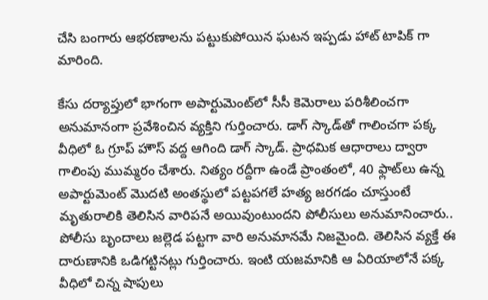చేసి బంగారు ఆభరణాలను పట్టుకుపోయిన ఘటన ఇప్పడు హాట్ టాపిక్ గా మారింది.

కేసు దర్యాప్తులో భాగంగా అపార్టుమెంట్‌లో సీసీ కెమెరాలు పరిశీలించగా అనుమానంగా ప్రవేశించిన వ్యక్తిని గుర్తించారు. డాగ్ స్కాడ్‌తో గాలించగా పక్క వీధిలో ఓ గ్రూప్ హౌస్ వద్ద ఆగింది డాగ్ స్కాడ్. ప్రాధమిక ఆధారాలు ద్వారా గాలింపు ముమ్మరం చేశారు. నిత్యం రద్దీగా ఉండే ప్రాంతంలో, 40 ఫ్లాట్‌లు ఉన్న అపార్టుమెంట్‌ మొదటి అంతస్థులో పట్టపగలే హత్య జరగడం చూస్తుంటే మృతురాలికి తెలిసిన వారిపనే అయివుంటుందని పోలీసులు అనుమానించారు.. పోలీసు బృందాలు జల్లెడ పట్టగా వారి అనుమానమే నిజమైంది. తెలిసిన వ్యక్తే ఈ దారుణానికి ఒడిగట్టినట్లు గుర్తించారు. ఇంటి యజమానికి ఆ ఏరియాలోనే పక్క వీధిలో చిన్న షాపులు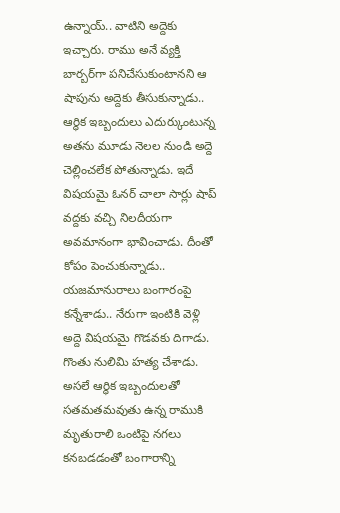ఉన్నాయ్.. వాటిని అద్దెకు ఇచ్చారు. రాము అనే వ్యక్తి బార్బర్‌గా పనిచేసుకుంటానని ఆ షాపును అద్దెకు తీసుకున్నాడు.. ఆర్ధిక ఇబ్బందులు ఎదుర్కుంటున్న అతను మూడు నెలల నుండి అద్దె చెల్లించలేక పోతున్నాడు. ఇదే విషయమై ఓనర్ చాలా సార్లు షాప్ వద్దకు వచ్చి నిలదీయగా అవమానంగా భావించాడు. దీంతో కోపం పెంచుకున్నాడు.. యజమానురాలు బంగారంపై కన్నేశాడు.. నేరుగా ఇంటికి వెళ్లి అద్దె విషయమై గొడవకు దిగాడు. గొంతు నులిమి హత్య చేశాడు. అసలే ఆర్ధిక ఇబ్బందులతో సతమతమవుతు ఉన్న రాముకి మృతురాలి ఒంటిపై నగలు కనబడడంతో బంగారాన్ని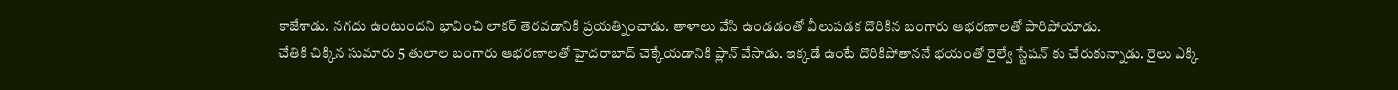కాజేశాడు. నగదు ఉంటుందని భావించి లాకర్‌ తెరవడానికి ప్రయత్నించాడు. తాళాలు వేసి ఉండడంతో వీలుపడక దొరికిన బంగారు ఆభరణాలతో పారిపోయాడు.
చేతికి చిక్కిన సుమారు 5 తులాల బంగారు ఆభరణాలతో హైదరాబాద్ చెక్కేయడానికి ప్లాన్ వేసాడు. ఇక్కడే ఉంటే దొరికిపోతాననే భయంతో రైల్వే స్టేషన్ కు చేరుకున్నాడు. రైలు ఎక్కి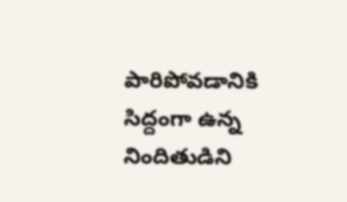పారిపోవడానికి సిద్దంగా ఉన్న నిందితుడిని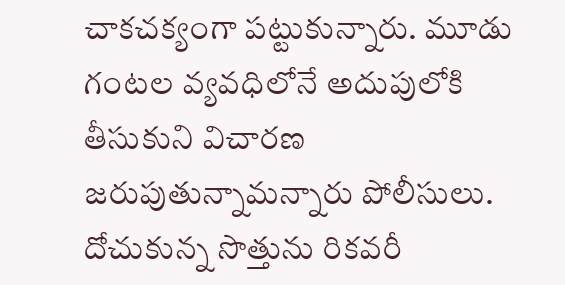చాకచక్యంగా పట్టుకున్నారు. మూడు గంటల వ్యవధిలోనే అదుపులోకి తీసుకుని విచారణ జరుపుతున్నామన్నారు పోలీసులు. దోచుకున్న సొత్తును రికవరీ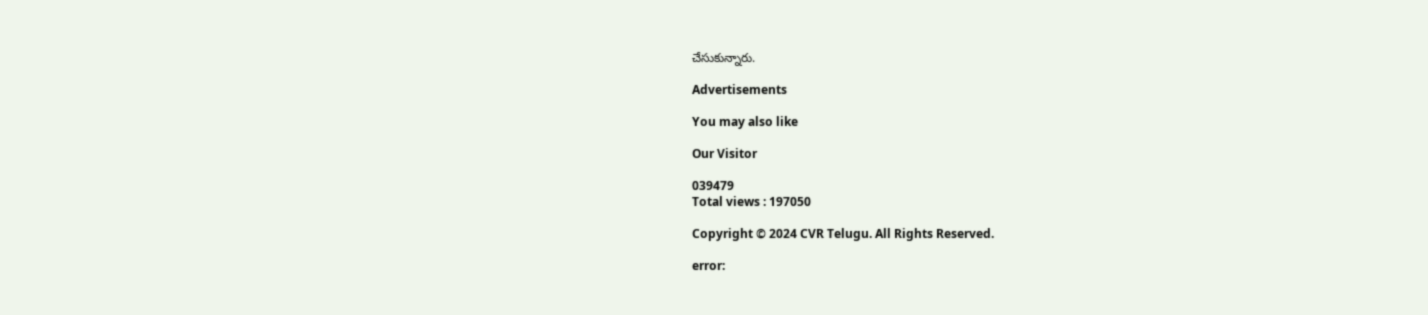చేసుకున్నారు.

Advertisements

You may also like

Our Visitor

039479
Total views : 197050

Copyright © 2024 CVR Telugu. All Rights Reserved.

error: